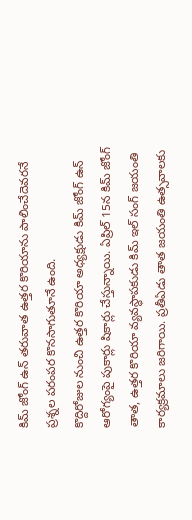కిమ్ జోంగ్ ఉన్ తరువాత ఉత్తర కొరియాను పాలించేదెవరనే ప్రశ్నల పరంపర కొనసాగుతూనే ఉంది.
కొద్దిరోజుల నుంచి ఉత్తర కొరియా అధ్యక్షుడు కిమ్ జోంగ్ ఉన్ ఆరోగ్యంపై పుకార్లు షికార్లు చేస్తున్నాయి. ఏప్రిల్ 15న కిమ్ జోంగ్ తాత, ఉత్తర కొరియా వ్యవస్థాపకుడు కిమ్ ఇల్ సంగ్ జయంతి కార్యక్రమాలు జరిగాయి. ప్రతీఏడు తాత జయంతి ఉత్సవాలకు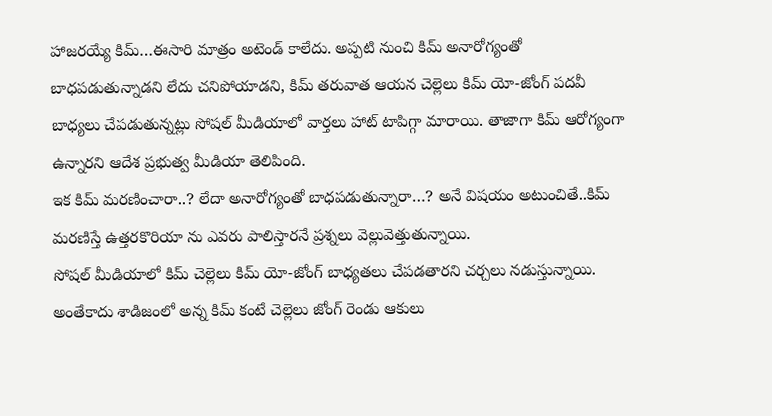హాజరయ్యే కిమ్…ఈసారి మాత్రం అటెండ్ కాలేదు. అప్పటి నుంచి కిమ్ అనారోగ్యంతో బాధపడుతున్నాడని లేదు చనిపోయాడని, కిమ్ తరువాత ఆయన చెల్లెలు కిమ్ యో-జోంగ్ పదవీ బాధ్యలు చేపడుతున్నట్లు సోషల్ మీడియాలో వార్తలు హాట్ టాపిగ్గా మారాయి. తాజాగా కిమ్ ఆరోగ్యంగా ఉన్నారని ఆదేశ ప్రభుత్వ మీడియా తెలిపింది.
ఇక కిమ్ మరణించారా..? లేదా అనారోగ్యంతో బాధపడుతున్నారా…? అనే విషయం అటుంచితే..కిమ్ మరణిస్తే ఉత్తరకొరియా ను ఎవరు పాలిస్తారనే ప్రశ్నలు వెల్లువెత్తుతున్నాయి.
సోషల్ మీడియాలో కిమ్ చెల్లెలు కిమ్ యో-జోంగ్ బాధ్యతలు చేపడతారని చర్చలు నడుస్తున్నాయి. అంతేకాదు శాడిజంలో అన్న కిమ్ కంటే చెల్లెలు జోంగ్ రెండు ఆకులు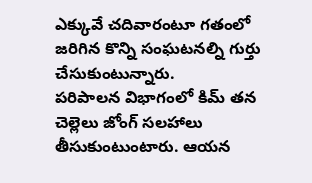ఎక్కువే చదివారంటూ గతంలో జరిగిన కొన్ని సంఘటనల్ని గుర్తు చేసుకుంటున్నారు.
పరిపాలన విభాగంలో కిమ్ తన చెల్లెలు జోంగ్ సలహాలు తీసుకుంటుంటారు. ఆయన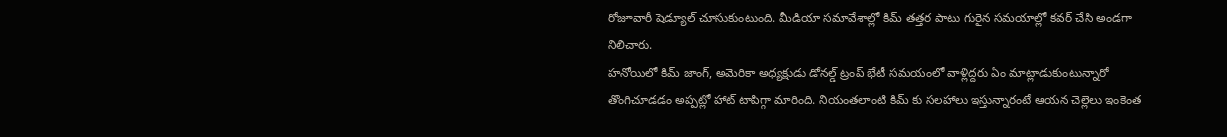రోజూవారీ షెడ్యూల్ చూసుకుంటుంది. మీడియా సమావేశాల్లో కిమ్ తత్తర పాటు గురైన సమయాల్లో కవర్ చేసి అండగా నిలిచారు.
హనోయిలో కిమ్ జాంగ్, అమెరికా అధ్యక్షుడు డోనల్డ్ ట్రంప్ భేటీ సమయంలో వాళ్లిద్దరు ఏం మాట్లాడుకుంటున్నారో తొంగిచూడడం అప్పట్లో హాట్ టాపిగ్గా మారింది. నియంతలాంటి కిమ్ కు సలహాలు ఇస్తున్నారంటే ఆయన చెల్లెలు ఇంకెంత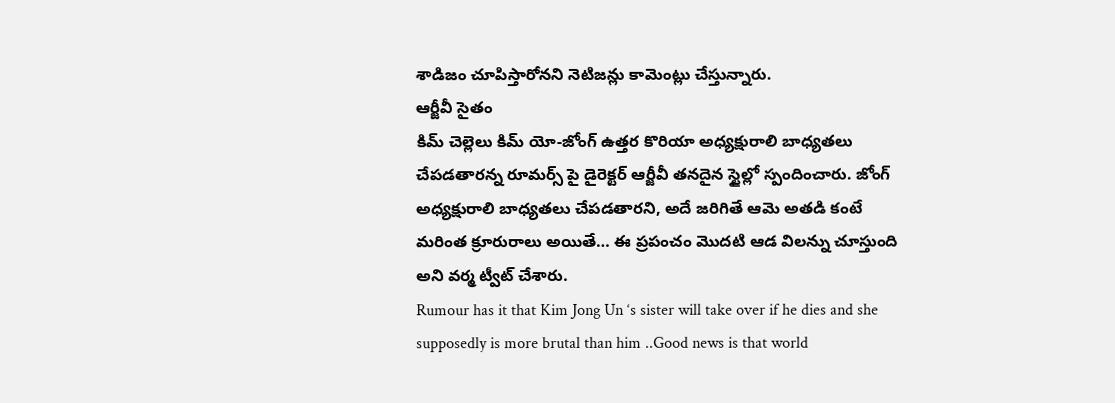శాడిజం చూపిస్తారోనని నెటిజన్లు కామెంట్లు చేస్తున్నారు.
ఆర్జీవీ సైతం
కిమ్ చెల్లెలు కిమ్ యో-జోంగ్ ఉత్తర కొరియా అధ్యక్షురాలి బాధ్యతలు చేపడతారన్న రూమర్స్ పై డైరెక్టర్ ఆర్జీవీ తనదైన స్టైల్లో స్పందించారు. జోంగ్ అధ్యక్షురాలి బాధ్యతలు చేపడతారని, అదే జరిగితే ఆమె అతడి కంటే మరింత క్రూరురాలు అయితే… ఈ ప్రపంచం మొదటి ఆడ విలన్ను చూస్తుంది అని వర్మ ట్వీట్ చేశారు.
Rumour has it that Kim Jong Un ‘s sister will take over if he dies and she supposedly is more brutal than him ..Good news is that world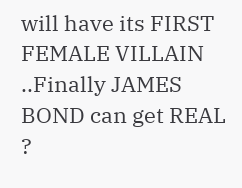will have its FIRST FEMALE VILLAIN ..Finally JAMES BOND can get REAL ?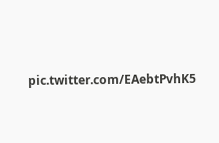pic.twitter.com/EAebtPvhK5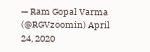— Ram Gopal Varma (@RGVzoomin) April 24, 2020